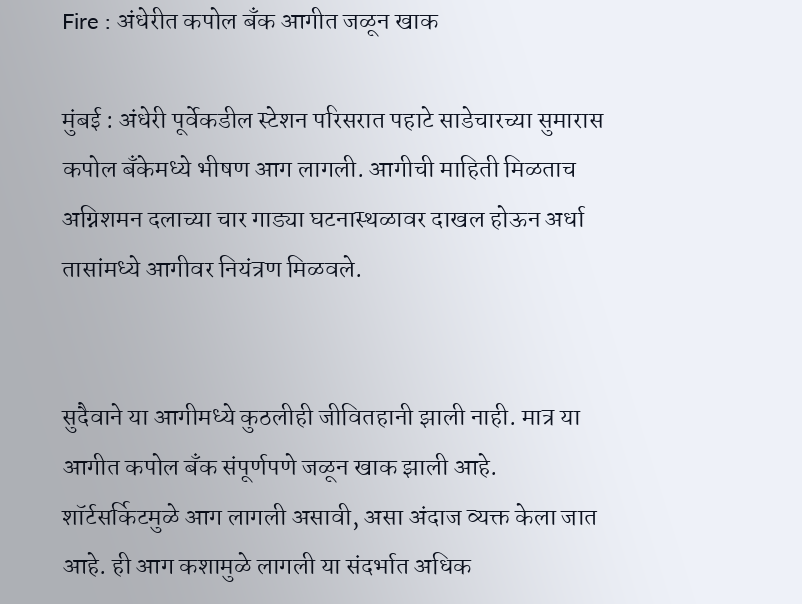Fire : अंधेरीत कपोल बँक आगीत जळून खाक

मुंबई : अंधेरी पूर्वेकडील स्टेशन परिसरात पहाटे साडेचारच्या सुमारास कपोल बँकेमध्ये भीषण आग लागली. आगीची माहिती मिळताच अग्निशमन दलाच्या चार गाड्या घटनास्थळावर दाखल होऊन अर्धा तासांमध्ये आगीवर नियंत्रण मिळवले.


सुदैवाने या आगीमध्ये कुठलीही जीवितहानी झाली नाही. मात्र या आगीत कपोल बँक संपूर्णपणे जळून खाक झाली आहे. शॉर्टसर्किटमुळे आग लागली असावी, असा अंदाज व्यक्त केला जात आहे. ही आग कशामुळे लागली या संदर्भात अधिक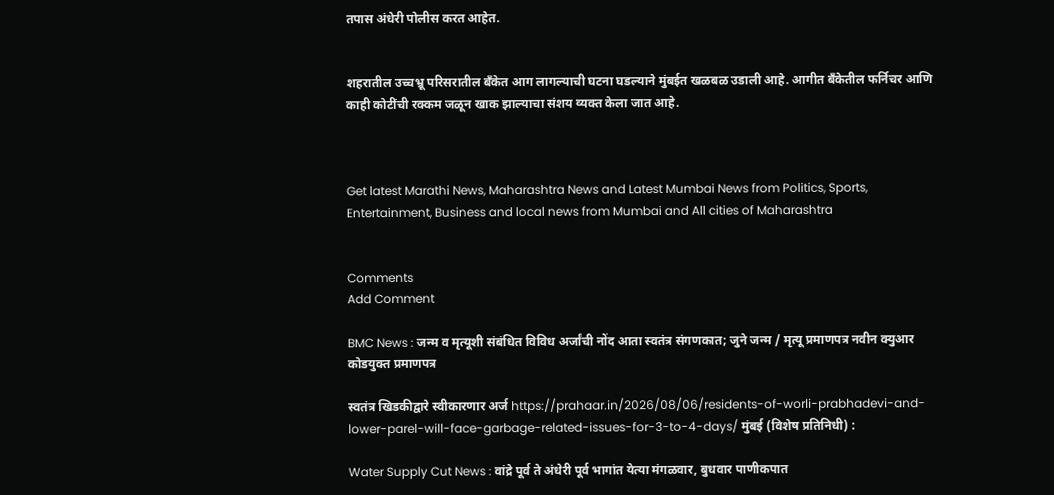तपास अंधेरी पोलीस करत आहेत.


शहरातील उच्चभ्रू परिसरातील बँकेत आग लागल्याची घटना घडल्याने मुंबईत खळबळ उडाली आहे. आगीत बँकेतील फर्निचर आणि काही कोटींची रक्कम जळून खाक झाल्याचा संशय व्यक्त केला जात आहे.



Get latest Marathi News, Maharashtra News and Latest Mumbai News from Politics, Sports, Entertainment, Business and local news from Mumbai and All cities of Maharashtra


Comments
Add Comment

BMC News : जन्म व मृत्यूशी संबंधित विविध अर्जांची नोंद आता स्वतंत्र संगणकात; जुने जन्म / मृत्यू प्रमाणपत्र नवीन क्युआर कोडयुक्त प्रमाणपत्र

स्वतंत्र खिडकीद्वारे स्वीकारणार अर्ज https://prahaar.in/2026/08/06/residents-of-worli-prabhadevi-and-lower-parel-will-face-garbage-related-issues-for-3-to-4-days/ मुंबई (विशेष प्रतिनिधी) :

Water Supply Cut News : वांद्रे पूर्व ते अंधेरी पूर्व भागांत येत्या मंगळवार, बुधवार पाणीकपात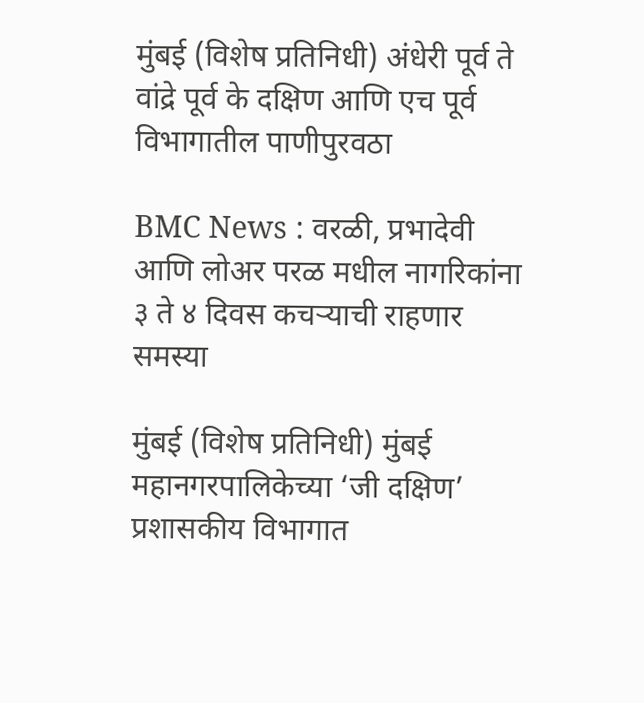मुंबई (विशेष प्रतिनिधी) अंधेरी पूर्व ते वांद्रे पूर्व के दक्षिण आणि एच पूर्व विभागातील पाणीपुरवठा

BMC News : वरळी, प्रभादेवी आणि लोअर परळ मधील नागरिकांना ३ ते ४ दिवस कचऱ्याची राहणार समस्या

मुंबई (विशेष प्रतिनिधी) मुंबई महानगरपालिकेच्या ‘जी दक्षिण’ प्रशासकीय विभागात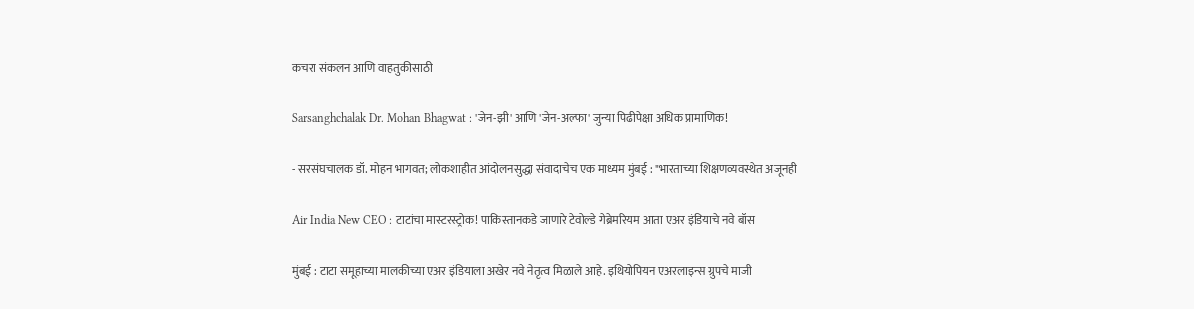कचरा संकलन आणि वाहतुकीसाठी

Sarsanghchalak Dr. Mohan Bhagwat : 'जेन-झी' आणि 'जेन-अल्फा' जुन्या पिढीपेक्षा अधिक प्रामाणिक!

- सरसंघचालक डॉ. मोहन भागवत; लोकशाहीत आंदोलनसुद्धा संवादाचेच एक माध्यम मुंबई : "भारताच्या शिक्षणव्यवस्थेत अजूनही

Air India New CEO : टाटांचा मास्टरस्ट्रोक! पाकिस्तानकडे जाणारे टेवोल्डे गेब्रेमरियम आता एअर इंडियाचे नवे बॉस

मुंबई : टाटा समूहाच्या मालकीच्या एअर इंडियाला अखेर नवे नेतृत्व मिळाले आहे. इथियोपियन एअरलाइन्स ग्रुपचे माजी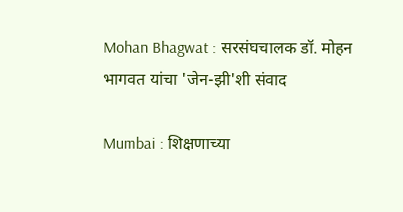Mohan Bhagwat : सरसंघचालक डॉ. मोहन भागवत यांचा 'जेन-झी'शी संवाद

Mumbai : शिक्षणाच्या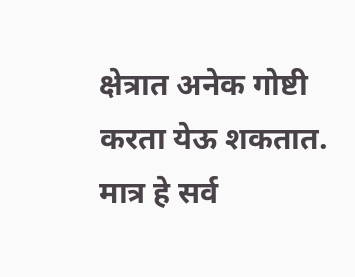क्षेत्रात अनेक गोष्टी करता येऊ शकतात. मात्र हे सर्व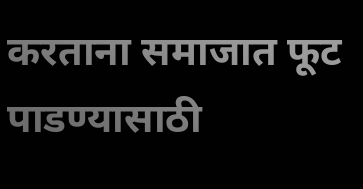करताना समाजात फूट पाडण्यासाठी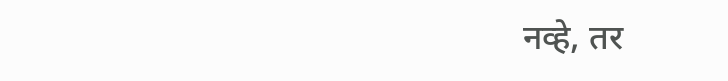नव्हे, तर